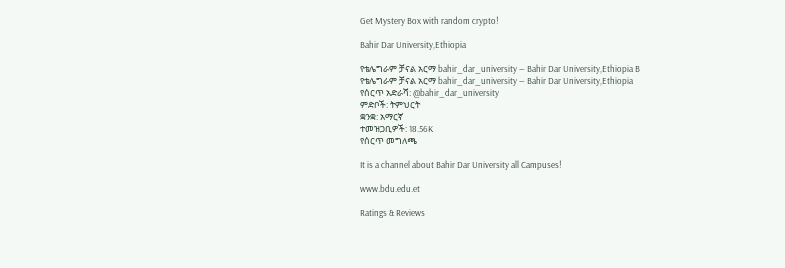Get Mystery Box with random crypto!

Bahir Dar University,Ethiopia

የቴሌግራም ቻናል አርማ bahir_dar_university — Bahir Dar University,Ethiopia B
የቴሌግራም ቻናል አርማ bahir_dar_university — Bahir Dar University,Ethiopia
የሰርጥ አድራሻ: @bahir_dar_university
ምድቦች: ትምህርት
ቋንቋ: አማርኛ
ተመዝጋቢዎች: 18.56K
የሰርጥ መግለጫ

It is a channel about Bahir Dar University all Campuses!

www.bdu.edu.et

Ratings & Reviews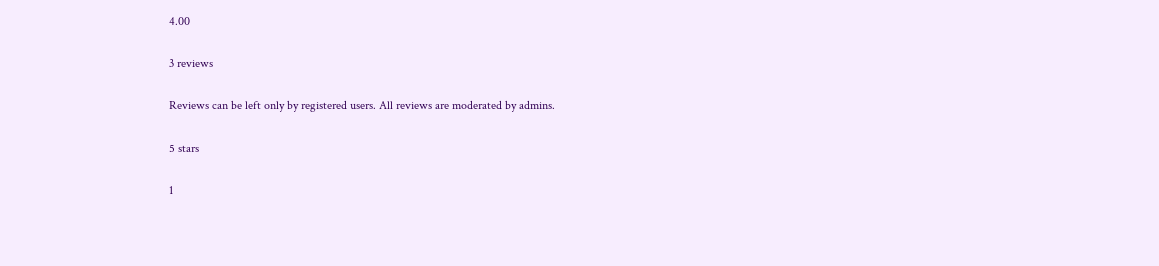4.00

3 reviews

Reviews can be left only by registered users. All reviews are moderated by admins.

5 stars

1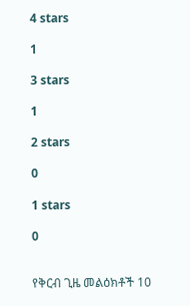4 stars

1

3 stars

1

2 stars

0

1 stars

0


የቅርብ ጊዜ መልዕክቶች 10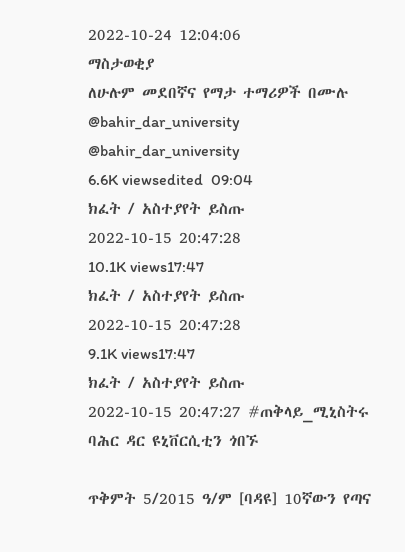2022-10-24 12:04:06
ማስታወቂያ
ለሁሉም መደበኛና የማታ ተማሪዎች በሙሉ
@bahir_dar_university
@bahir_dar_university
6.6K viewsedited  09:04
ክፈት / አስተያየት ይስጡ
2022-10-15 20:47:28
10.1K views17:47
ክፈት / አስተያየት ይስጡ
2022-10-15 20:47:28
9.1K views17:47
ክፈት / አስተያየት ይስጡ
2022-10-15 20:47:27 #ጠቅላይ_ሚኒስትሩ ባሕር ዳር ዩኒቨርሲቲን ጎበኙ

ጥቅምት 5/2015 ዓ/ም [ባዳዩ] 10ኛውን የጣና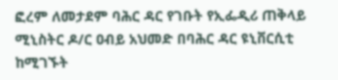ፎረም ለመታደም ባሕር ዳር የገቡት የኢፌዲሪ ጠቅላይ ሚኒስትር ዶ/ር ዐብይ አህመድ በባሕር ዳር ዩኒቨርሲቲ ከሚገኙት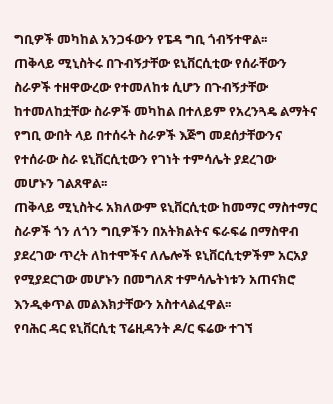ግቢዎች መካከል አንጋፋውን የፔዳ ግቢ ጎብኝተዋል፡፡
ጠቅላይ ሚኒስትሩ በጉብኝታቸው ዩኒቨርሲቲው የሰራቸውን ስራዎች ተዘዋውረው የተመለከቱ ሲሆን በጉብኝታቸው ከተመለከቷቸው ስራዎች መካከል በተለይም የአረንጓዴ ልማትና የግቢ ውበት ላይ በተሰሩት ስራዎች እጅግ መደሰታቸውንና የተሰራው ስራ ዩኒቨርሲቲውን የገነት ተምሳሌት ያደረገው መሆኑን ገልጸዋል፡፡
ጠቅላይ ሚኒስትሩ አክለውም ዩኒቨርሲቲው ከመማር ማስተማር ስራዎች ጎን ለጎን ግቢዎችን በአትክልትና ፍራፍሬ በማስዋብ ያደረገው ጥረት ለከተሞችና ለሌሎች ዩኒቨርሲቲዎችም አርአያ የሚያደርገው መሆኑን በመግለጽ ተምሳሌትነቱን አጠናክሮ እንዲቀጥል መልእክታቸውን አስተላልፈዋል፡፡
የባሕር ዳር ዩኒቨርሲቲ ፕሬዚዳንት ዶ/ር ፍሬው ተገኘ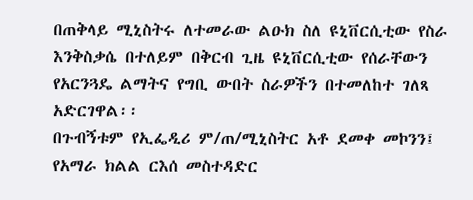በጠቅላይ ሚኒስትሩ ለተመራው ልዑክ ስለ ዩኒቨርሲቲው የስራ እንቅስቃሴ በተለይም በቅርብ ጊዜ ዩኒቨርሲቲው የሰራቸውን የአርንጓዴ ልማትና የግቢ ውበት ስራዎችን በተመለከተ ገለጻ አድርገዋል፡፡
በጉብኝቱም የኢፌዲሪ ም/ጠ/ሚኒስትር አቶ ደመቀ መኮንን፤ የአማራ ክልል ርእሰ መስተዳድር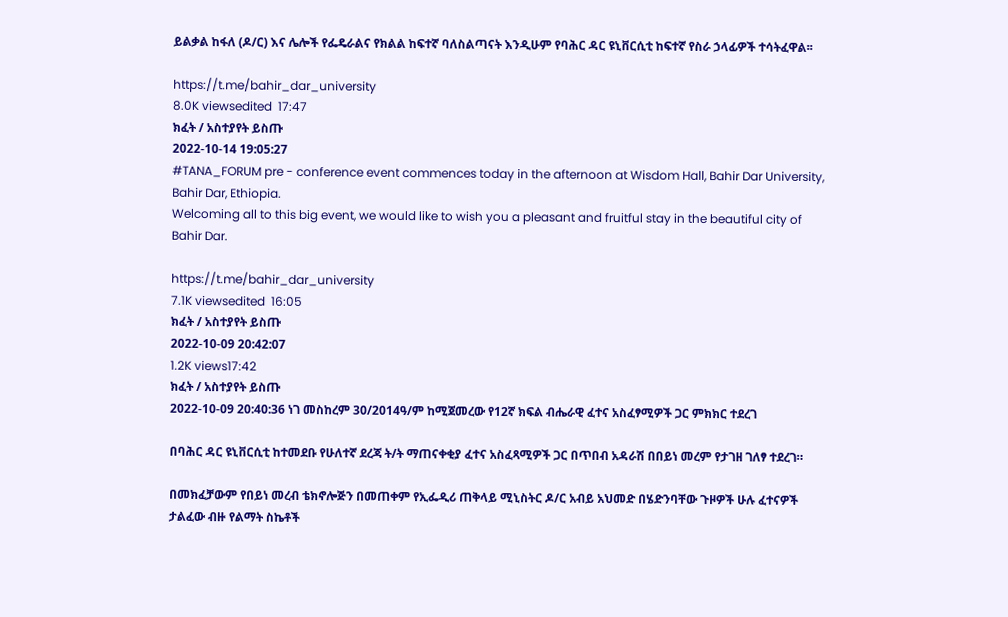ይልቃል ከፋለ (ዶ/ር) እና ሌሎች የፌዴራልና የክልል ከፍተኛ ባለስልጣናት እንዲሁም የባሕር ዳር ዩኒቨርሲቲ ከፍተኛ የስራ ኃላፊዎች ተሳትፈዋል፡፡

https://t.me/bahir_dar_university
8.0K viewsedited  17:47
ክፈት / አስተያየት ይስጡ
2022-10-14 19:05:27
#TANA_FORUM pre - conference event commences today in the afternoon at Wisdom Hall, Bahir Dar University, Bahir Dar, Ethiopia.
Welcoming all to this big event, we would like to wish you a pleasant and fruitful stay in the beautiful city of Bahir Dar.

https://t.me/bahir_dar_university
7.1K viewsedited  16:05
ክፈት / አስተያየት ይስጡ
2022-10-09 20:42:07
1.2K views17:42
ክፈት / አስተያየት ይስጡ
2022-10-09 20:40:36 ነገ መስከረም 30/2014ዓ/ም ከሚጀመረው የ12ኛ ክፍል ብሔራዊ ፈተና አስፈፃሚዎች ጋር ምክክር ተደረገ

በባሕር ዳር ዩኒቨርሲቲ ከተመደቡ የሁለተኛ ደረጃ ት/ት ማጠናቀቂያ ፈተና አስፈጻሚዎች ጋር በጥበብ አዳራሽ በበይነ መረም የታገዘ ገለፃ ተደረገ።

በመክፈቻውም የበይነ መረብ ቴክኖሎጅን በመጠቀም የኢፌዲሪ ጠቅላይ ሚኒስትር ዶ/ር አብይ አህመድ በሄድንባቸው ጉዞዎች ሁሉ ፈተናዎች ታልፈው ብዙ የልማት ስኬቶች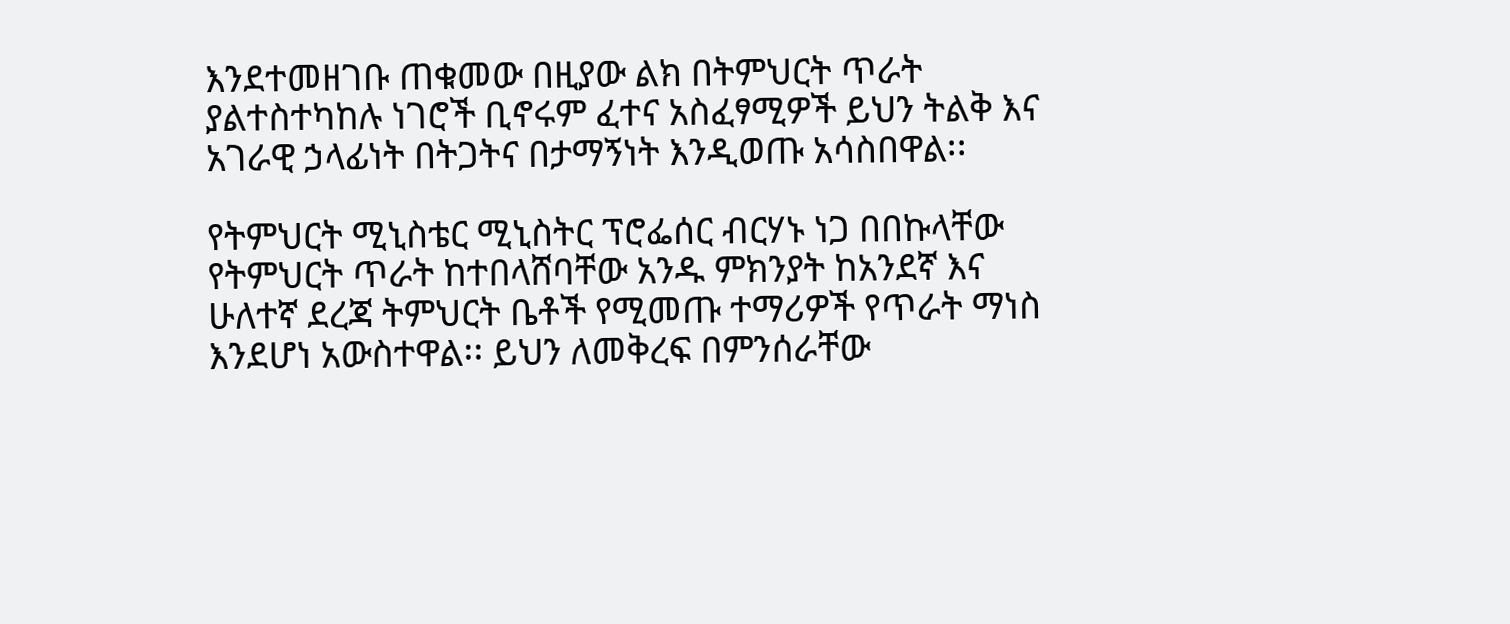እንደተመዘገቡ ጠቁመው በዚያው ልክ በትምህርት ጥራት ያልተስተካከሉ ነገሮች ቢኖሩም ፈተና አስፈፃሚዎች ይህን ትልቅ እና አገራዊ ኃላፊነት በትጋትና በታማኝነት እንዲወጡ አሳስበዋል፡፡

የትምህርት ሚኒስቴር ሚኒስትር ፕሮፌሰር ብርሃኑ ነጋ በበኩላቸው የትምህርት ጥራት ከተበላሸባቸው አንዱ ምክንያት ከአንደኛ እና ሁለተኛ ደረጃ ትምህርት ቤቶች የሚመጡ ተማሪዎች የጥራት ማነስ እንደሆነ አውስተዋል፡፡ ይህን ለመቅረፍ በምንሰራቸው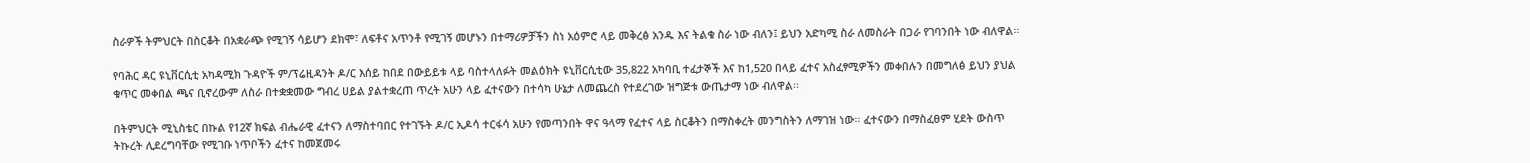ስራዎች ትምህርት በስርቆት በአቋራጭ የሚገኝ ሳይሆን ደክሞ፣ ለፍቶና አጥንቶ የሚገኝ መሆኑን በተማሪዎቻችን ስነ አዕምሮ ላይ መቅረፅ አንዱ እና ትልቁ ስራ ነው ብለን፤ ይህን አድካሚ ስራ ለመስራት በጋራ የገባንበት ነው ብለዋል፡፡

የባሕር ዳር ዩኒቨርሲቲ አካዳሚክ ጉዳዮች ም/ፕሬዚዳንት ዶ/ር እሰይ ከበደ በውይይቱ ላይ ባስተላለፉት መልዕክት ዩኒቨርሲቲው 35,822 አካባቢ ተፈታኞች እና ከ1,520 በላይ ፈተና አስፈፃሚዎችን መቀበሉን በመግለፅ ይህን ያህል ቁጥር መቀበል ጫና ቢኖረውም ለስራ በተቋቋመው ግብረ ሀይል ያልተቋረጠ ጥረት አሁን ላይ ፈተናውን በተሳካ ሁኔታ ለመጨረስ የተደረገው ዝግጅቱ ውጤታማ ነው ብለዋል፡፡

በትምህርት ሚኒስቴር በኩል የ12ኛ ክፍል ብሔራዊ ፈተናን ለማስተባበር የተገኙት ዶ/ር ኢዶሳ ተርፋሳ አሁን የመጣንበት ዋና ዓላማ የፈተና ላይ ስርቆትን በማስቀረት መንግስትን ለማገዝ ነው፡፡ ፈተናውን በማስፈፀም ሂደት ውስጥ ትኩረት ሊደረግባቸው የሚገቡ ነጥቦችን ፈተና ከመጀመሩ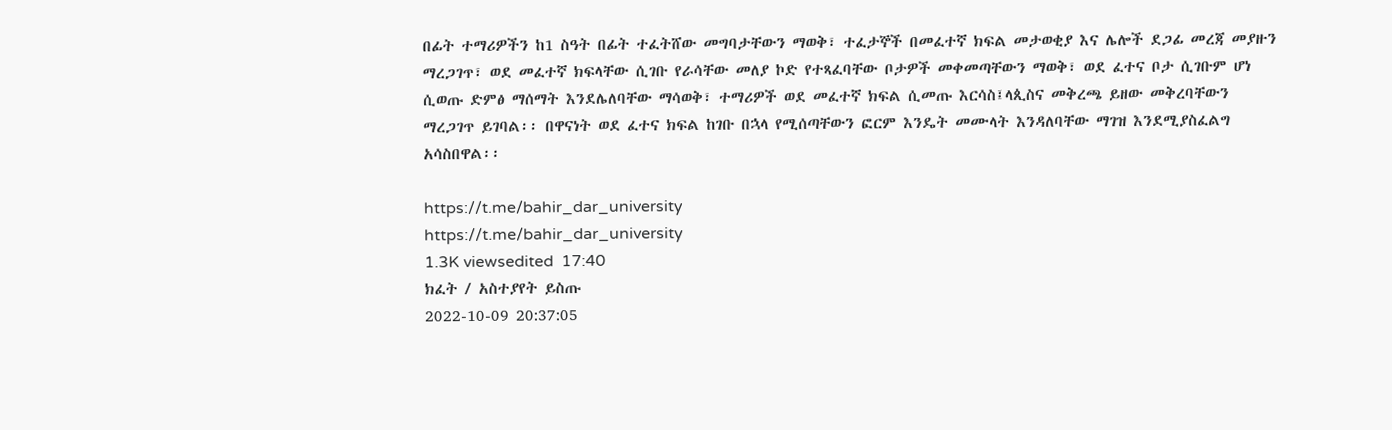በፊት ተማሪዎችን ከ1 ስዓት በፊት ተፈትሸው መግባታቸውን ማወቅ፣ ተፈታኞች በመፈተኛ ክፍል መታወቂያ እና ሌሎች ደጋፊ መረጃ መያዙን ማረጋገጥ፣ ወደ መፈተኛ ክፍላቸው ሲገቡ የራሳቸው መለያ ኮድ የተጻፈባቸው ቦታዎች መቀመጣቸውን ማወቅ፣ ወደ ፈተና ቦታ ሲገቡም ሆነ ሲወጡ ድምፅ ማሰማት እንደሌለባቸው ማሳወቅ፣ ተማሪዎች ወደ መፈተኛ ክፍል ሲመጡ እርሳስ፤ላጲስና መቅረጫ ይዘው መቅረባቸውን ማረጋገጥ ይገባል፡፡ በዋናነት ወደ ፈተና ክፍል ከገቡ በኋላ የሚሰጣቸውን ፎርም እንዴት መሙላት እንዳለባቸው ማገዝ እንደሚያስፈልግ አሳስበዋል፡፡

https://t.me/bahir_dar_university
https://t.me/bahir_dar_university
1.3K viewsedited  17:40
ክፈት / አስተያየት ይስጡ
2022-10-09 20:37:05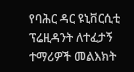የባሕር ዳር ዩኒቨርሲቲ ፕሬዚዳንት ለተፈታኝ ተማሪዎች መልእክት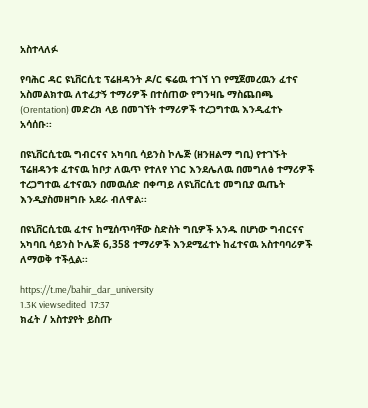አስተላለፉ

የባሕር ዳር ዩኒቨርሲቲ ፕሬዘዳንት ዶ/ር ፍሬዉ ተገኘ ነገ የሚጀመረዉን ፈተና አስመልክተዉ ለተፈታኝ ተማሪዎች በተሰጠው የግንዛቤ ማስጨበጫ (Orentation) መድረክ ላይ በመገኘት ተማሪዎች ተረጋግተዉ እንዲፈተኑ አሳሰቡ፡፡

በዩኒቨርሲቲዉ ግብርናና አካባቢ ሳይንስ ኮሌጅ (ዘንዘልማ ግቢ) የተገኙት ፕሬዘዳንቱ ፈተናዉ ከቦታ ለዉጥ የተለየ ነገር እንደሌለዉ በመግለፅ ተማሪዎች ተረጋግተዉ ፈተናዉን በመዉሰድ በቀጣይ ለዩኒቨርሲቲ መግቢያ ዉጤት እንዲያስመዘግቡ አደራ ብለዋል፡፡

በዩኒቨርሲቲዉ ፈተና ከሚሰጥባቸው ስድስት ግቢዎች አንዱ በሆነው ግብርናና አካባቢ ሳይንስ ኮሌጅ 6,358 ተማሪዎች እንደሚፈተኑ ከፈተናዉ አስተባባሪዎች ለማወቅ ተችሏል፡፡

https://t.me/bahir_dar_university
1.3K viewsedited  17:37
ክፈት / አስተያየት ይስጡ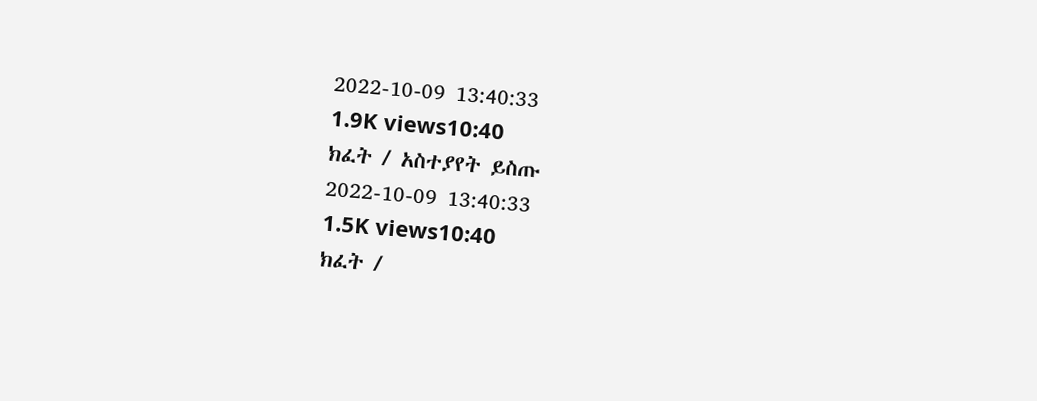2022-10-09 13:40:33
1.9K views10:40
ክፈት / አስተያየት ይስጡ
2022-10-09 13:40:33
1.5K views10:40
ክፈት /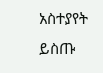አስተያየት ይስጡ